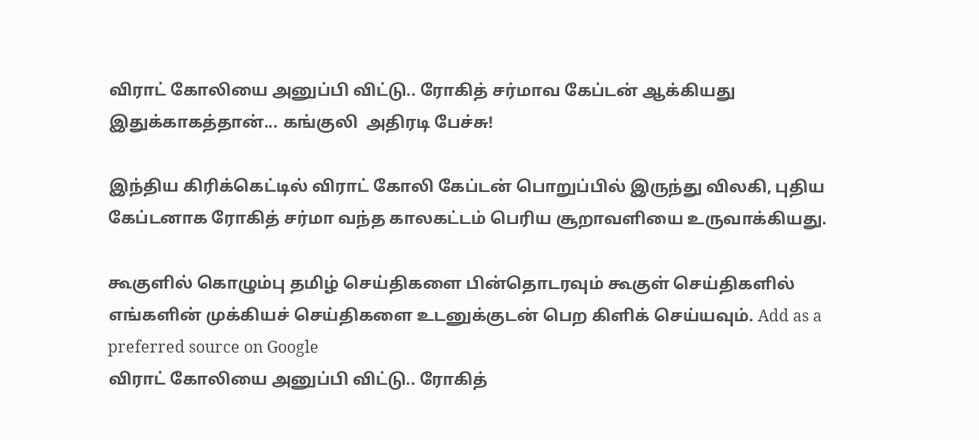விராட் கோலியை அனுப்பி விட்டு.. ரோகித் சர்மாவ கேப்டன் ஆக்கியது இதுக்காகத்தான்... கங்குலி  அதிரடி பேச்சு!

இந்திய கிரிக்கெட்டில் விராட் கோலி கேப்டன் பொறுப்பில் இருந்து விலகி, புதிய கேப்டனாக ரோகித் சர்மா வந்த காலகட்டம் பெரிய சூறாவளியை உருவாக்கியது.

கூகுளில் கொழும்பு தமிழ் செய்திகளை பின்தொடரவும் கூகுள் செய்திகளில் எங்களின் முக்கியச் செய்திகளை உடனுக்குடன் பெற கிளிக் செய்யவும். Add as a preferred source on Google
விராட் கோலியை அனுப்பி விட்டு.. ரோகித்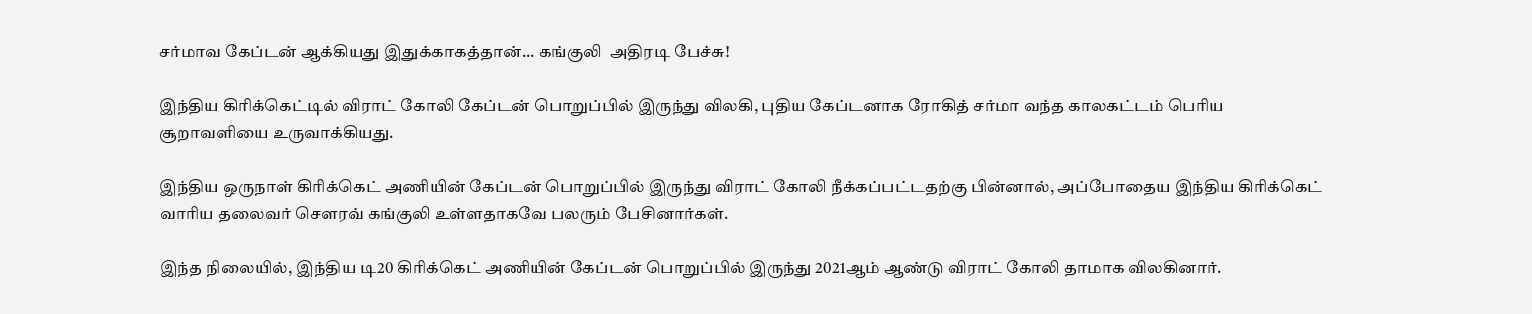சர்மாவ கேப்டன் ஆக்கியது இதுக்காகத்தான்... கங்குலி  அதிரடி பேச்சு!

இந்திய கிரிக்கெட்டில் விராட் கோலி கேப்டன் பொறுப்பில் இருந்து விலகி, புதிய கேப்டனாக ரோகித் சர்மா வந்த காலகட்டம் பெரிய சூறாவளியை உருவாக்கியது.

இந்திய ஒருநாள் கிரிக்கெட் அணியின் கேப்டன் பொறுப்பில் இருந்து விராட் கோலி நீக்கப்பட்டதற்கு பின்னால், அப்போதைய இந்திய கிரிக்கெட் வாரிய தலைவர் சௌரவ் கங்குலி உள்ளதாகவே பலரும் பேசினார்கள்.

இந்த நிலையில், இந்திய டி20 கிரிக்கெட் அணியின் கேப்டன் பொறுப்பில் இருந்து 2021ஆம் ஆண்டு விராட் கோலி தாமாக விலகினார்.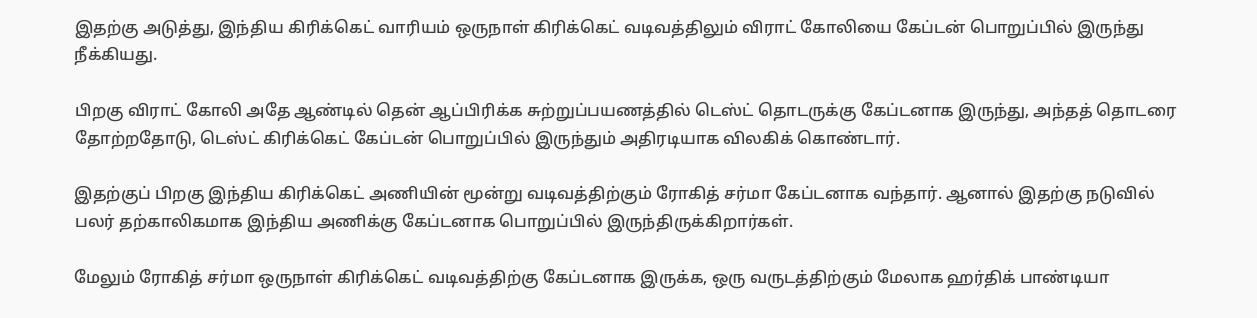இதற்கு அடுத்து, இந்திய கிரிக்கெட் வாரியம் ஒருநாள் கிரிக்கெட் வடிவத்திலும் விராட் கோலியை கேப்டன் பொறுப்பில் இருந்து நீக்கியது.

பிறகு விராட் கோலி அதே ஆண்டில் தென் ஆப்பிரிக்க சுற்றுப்பயணத்தில் டெஸ்ட் தொடருக்கு கேப்டனாக இருந்து, அந்தத் தொடரை தோற்றதோடு, டெஸ்ட் கிரிக்கெட் கேப்டன் பொறுப்பில் இருந்தும் அதிரடியாக விலகிக் கொண்டார்.

இதற்குப் பிறகு இந்திய கிரிக்கெட் அணியின் மூன்று வடிவத்திற்கும் ரோகித் சர்மா கேப்டனாக வந்தார். ஆனால் இதற்கு நடுவில் பலர் தற்காலிகமாக இந்திய அணிக்கு கேப்டனாக பொறுப்பில் இருந்திருக்கிறார்கள்.

மேலும் ரோகித் சர்மா ஒருநாள் கிரிக்கெட் வடிவத்திற்கு கேப்டனாக இருக்க, ஒரு வருடத்திற்கும் மேலாக ஹர்திக் பாண்டியா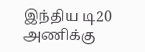இந்திய டி20 அணிக்கு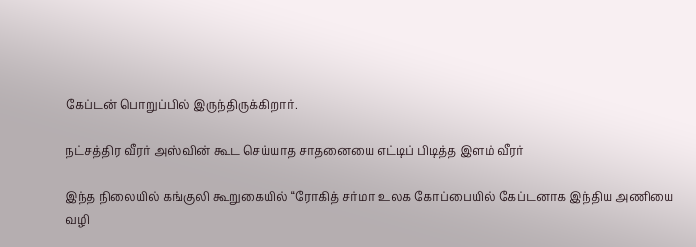கேப்டன் பொறுப்பில் இருந்திருக்கிறார்.

நட்சத்திர வீரர் அஸ்வின் கூட செய்யாத சாதனையை எட்டிப் பிடித்த இளம் வீரர்

இந்த நிலையில் கங்குலி கூறுகையில் “ரோகித் சர்மா உலக கோப்பையில் கேப்டனாக இந்திய அணியை வழி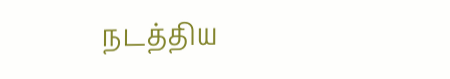நடத்திய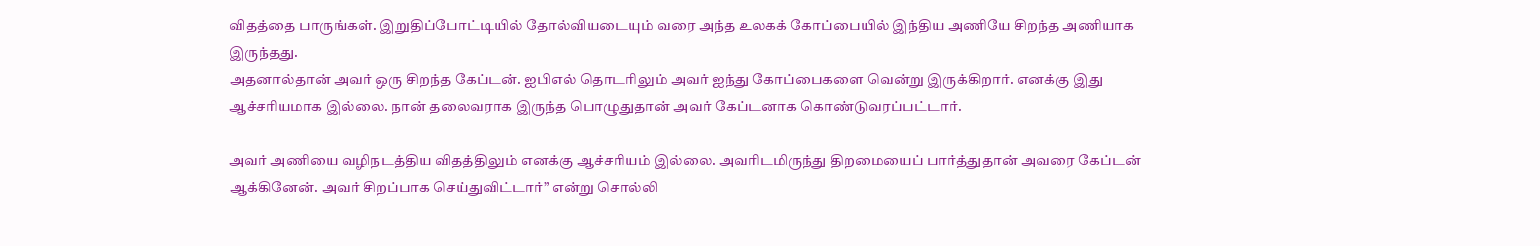விதத்தை பாருங்கள். இறுதிப்போட்டியில் தோல்வியடையும் வரை அந்த உலகக் கோப்பையில் இந்திய அணியே சிறந்த அணியாக இருந்தது.
அதனால்தான் அவர் ஒரு சிறந்த கேப்டன். ஐபிஎல் தொடரிலும் அவர் ஐந்து கோப்பைகளை வென்று இருக்கிறார். எனக்கு இது ஆச்சரியமாக இல்லை. நான் தலைவராக இருந்த பொழுதுதான் அவர் கேப்டனாக கொண்டுவரப்பட்டார்.

அவர் அணியை வழிநடத்திய விதத்திலும் எனக்கு ஆச்சரியம் இல்லை. அவரிடமிருந்து திறமையைப் பார்த்துதான் அவரை கேப்டன் ஆக்கினேன். அவர் சிறப்பாக செய்துவிட்டார்” என்று சொல்லி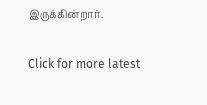இருக்கின்றார்.

Click for more latest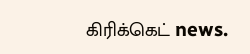கிரிக்கெட் news.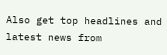Also get top headlines and latest news from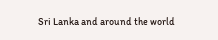Sri Lanka and around the world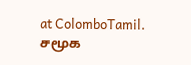at ColomboTamil.
சமூக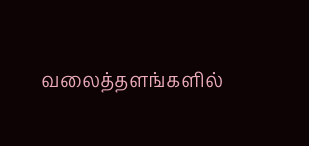வலைத்தளங்களில்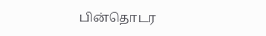பின்தொடர